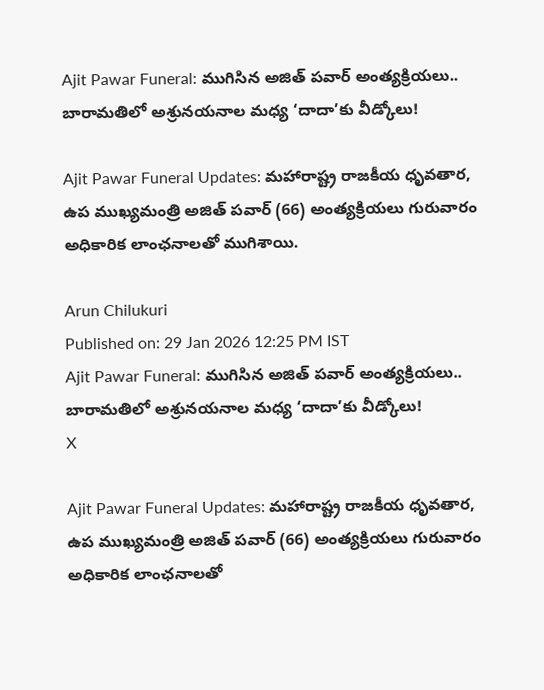Ajit Pawar Funeral: ముగిసిన అజిత్ పవార్ అంత్యక్రియలు.. బారామతిలో అశ్రునయనాల మధ్య ‘దాదా’కు వీడ్కోలు!

Ajit Pawar Funeral Updates: మహారాష్ట్ర రాజకీయ ధృవతార, ఉప ముఖ్యమంత్రి అజిత్ పవార్ (66) అంత్యక్రియలు గురువారం అధికారిక లాంఛనాలతో ముగిశాయి.

Arun Chilukuri
Published on: 29 Jan 2026 12:25 PM IST
Ajit Pawar Funeral: ముగిసిన అజిత్ పవార్ అంత్యక్రియలు.. బారామతిలో అశ్రునయనాల మధ్య ‘దాదా’కు వీడ్కోలు!
X

Ajit Pawar Funeral Updates: మహారాష్ట్ర రాజకీయ ధృవతార, ఉప ముఖ్యమంత్రి అజిత్ పవార్ (66) అంత్యక్రియలు గురువారం అధికారిక లాంఛనాలతో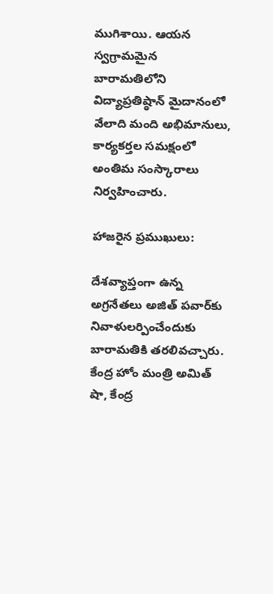ముగిశాయి. ఆయన స్వగ్రామమైన బారామతిలోని విద్యాప్రతిష్ఠాన్ మైదానంలో వేలాది మంది అభిమానులు, కార్యకర్తల సమక్షంలో అంతిమ సంస్కారాలు నిర్వహించారు.

హాజరైన ప్రముఖులు:

దేశవ్యాప్తంగా ఉన్న అగ్రనేతలు అజిత్ పవార్‌కు నివాళులర్పించేందుకు బారామతికి తరలివచ్చారు. కేంద్ర హోం మంత్రి అమిత్ షా, కేంద్ర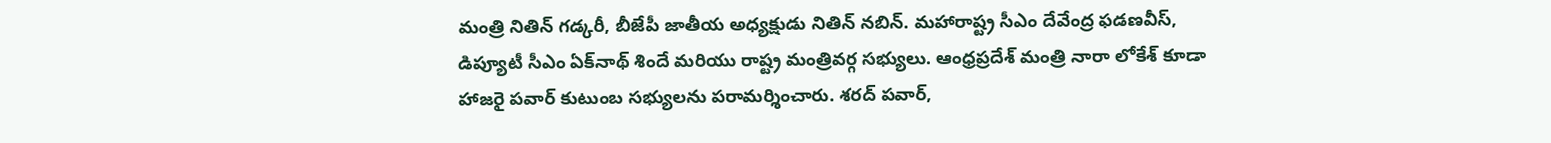మంత్రి నితిన్ గడ్కరీ, బీజేపీ జాతీయ అధ్యక్షుడు నితిన్ నబిన్. మహారాష్ట్ర సీఎం దేవేంద్ర ఫడణవీస్, డిప్యూటీ సీఎం ఏక్‌నాథ్ శిందే మరియు రాష్ట్ర మంత్రివర్గ సభ్యులు. ఆంధ్రప్రదేశ్ మంత్రి నారా లోకేశ్ కూడా హాజరై పవార్ కుటుంబ సభ్యులను పరామర్శించారు. శరద్ పవార్,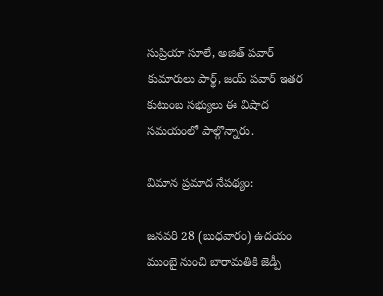సుప్రియా సూలే, అజిత్ పవార్ కుమారులు పార్థ్, జయ్ పవార్ ఇతర కుటుంబ సభ్యులు ఈ విషాద సమయంలో పాల్గొన్నారు.

విమాన ప్రమాద నేపథ్యం:

జనవరి 28 (బుధవారం) ఉదయం ముంబై నుంచి బారామతికి జెడ్పీ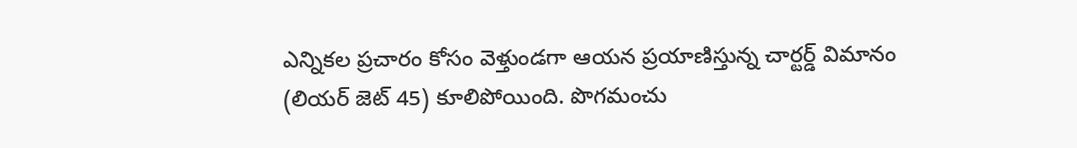ఎన్నికల ప్రచారం కోసం వెళ్తుండగా ఆయన ప్రయాణిస్తున్న చార్టర్డ్ విమానం (లియర్ జెట్ 45) కూలిపోయింది. పొగమంచు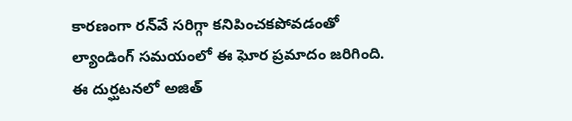కారణంగా రన్‌వే సరిగ్గా కనిపించకపోవడంతో ల్యాండింగ్ సమయంలో ఈ ఘోర ప్రమాదం జరిగింది. ఈ దుర్ఘటనలో అజిత్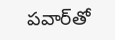పవార్‌తో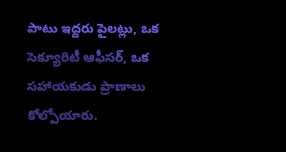పాటు ఇద్దరు పైలట్లు, ఒక సెక్యూరిటీ ఆఫీసర్, ఒక సహాయకుడు ప్రాణాలు కోల్పోయారు.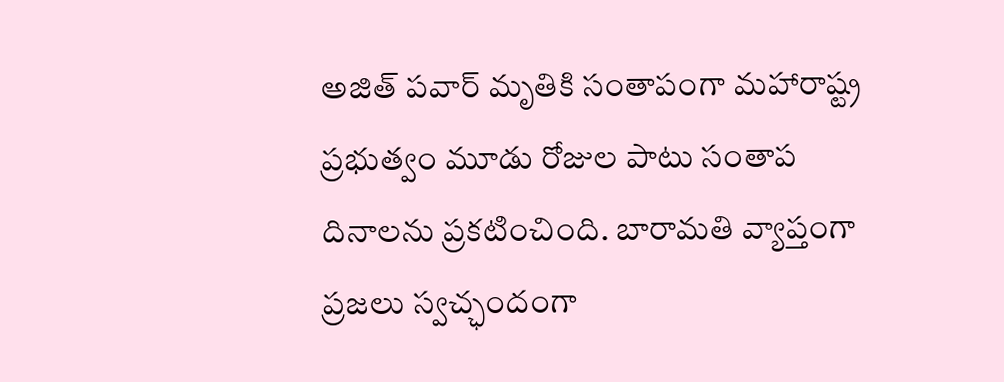అజిత్ పవార్ మృతికి సంతాపంగా మహారాష్ట్ర ప్రభుత్వం మూడు రోజుల పాటు సంతాప దినాలను ప్రకటించింది. బారామతి వ్యాప్తంగా ప్రజలు స్వచ్ఛందంగా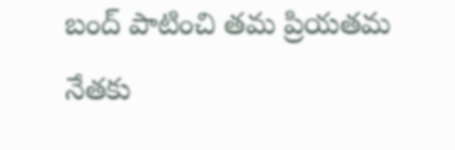బంద్‌ పాటించి తమ ప్రియతమ నేతకు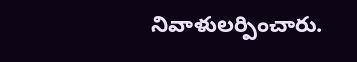నివాళులర్పించారు.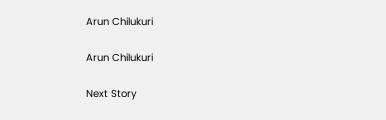Arun Chilukuri

Arun Chilukuri

Next Story